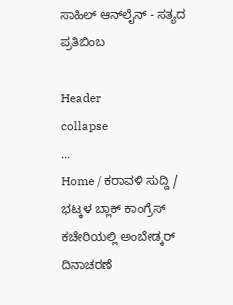ಸಾಹಿಲ್ ಆನ್‌ಲೈನ್ - ಸತ್ಯದ ಪ್ರತಿಬಿಂಬ

Header
collapse
...
Home / ಕರಾವಳಿ ಸುದ್ದಿ / ಭಟ್ಕಳ ಬ್ಲಾಕ್ ಕಾಂಗ್ರೆಸ್ ಕಚೇರಿಯಲ್ಲಿ ಅಂಬೇಡ್ಕರ್ ದಿನಾಚರಣೆ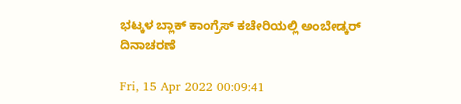ಭಟ್ಕಳ ಬ್ಲಾಕ್ ಕಾಂಗ್ರೆಸ್ ಕಚೇರಿಯಲ್ಲಿ ಅಂಬೇಡ್ಕರ್ ದಿನಾಚರಣೆ

Fri, 15 Apr 2022 00:09:41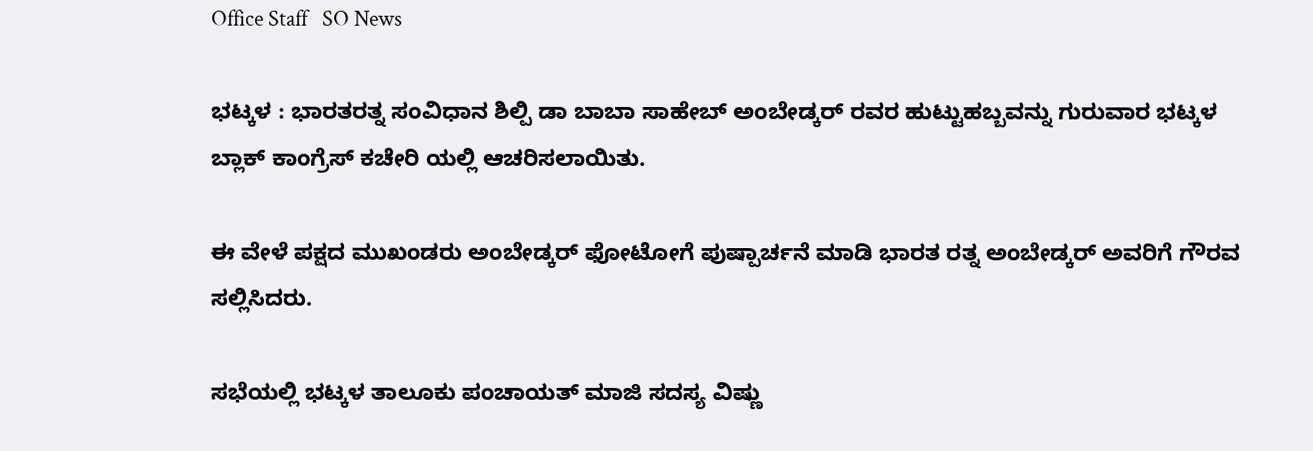Office Staff   SO News

ಭಟ್ಕಳ : ಭಾರತರತ್ನ ಸಂವಿಧಾನ ಶಿಲ್ಪಿ ಡಾ ಬಾಬಾ ಸಾಹೇಬ್ ಅಂಬೇಡ್ಕರ್ ರವರ ಹುಟ್ಟುಹಬ್ಬವನ್ನು ಗುರುವಾರ ಭಟ್ಕಳ ಬ್ಲಾಕ್ ಕಾಂಗ್ರೆಸ್ ಕಚೇರಿ ಯಲ್ಲಿ ಆಚರಿಸಲಾಯಿತು.

ಈ ವೇಳೆ ಪಕ್ಷದ ಮುಖಂಡರು ಅಂಬೇಡ್ಕರ್ ಫೋಟೋಗೆ ಪುಷ್ಪಾರ್ಚನೆ ಮಾಡಿ ಭಾರತ ರತ್ನ ಅಂಬೇಡ್ಕರ್ ಅವರಿಗೆ ಗೌರವ ಸಲ್ಲಿಸಿದರು.

ಸಭೆಯಲ್ಲಿ ಭಟ್ಕಳ ತಾಲೂಕು ಪಂಚಾಯತ್ ಮಾಜಿ ಸದಸ್ಯ ವಿಷ್ಣು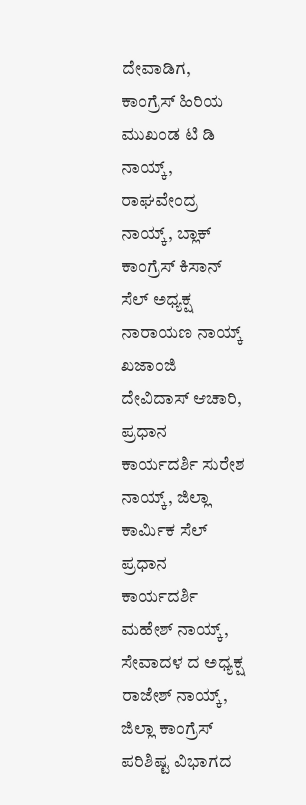ದೇವಾಡಿಗ, ಕಾಂಗ್ರೆಸ್ ಹಿರಿಯ ಮುಖಂಡ ಟಿ ಡಿ ನಾಯ್ಕ್, ರಾಘವೇಂದ್ರ ನಾಯ್ಕ್, ಬ್ಲಾಕ್ ಕಾಂಗ್ರೆಸ್ ಕಿಸಾನ್ ಸೆಲ್ ಅಧ್ಯಕ್ಷ ನಾರಾಯಣ ನಾಯ್ಕ್ ಖಜಾಂಜಿ ದೇವಿದಾಸ್ ಆಚಾರಿ, ಪ್ರಧಾನ ಕಾರ್ಯದರ್ಶಿ ಸುರೇಶ ನಾಯ್ಕ್, ಜಿಲ್ಲಾ ಕಾರ್ಮಿಕ ಸೆಲ್ ಪ್ರಧಾನ ಕಾರ್ಯದರ್ಶಿ ಮಹೇಶ್ ನಾಯ್ಕ್, ಸೇವಾದಳ ದ ಅಧ್ಯಕ್ಷ ರಾಜೇಶ್ ನಾಯ್ಕ್,  ಜಿಲ್ಲಾ ಕಾಂಗ್ರೆಸ್ ಪರಿಶಿಷ್ಟ ವಿಭಾಗದ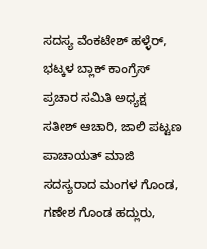ಸದಸ್ಯ ವೆಂಕಟೇಶ್ ಹಳ್ಳೆರ್, ಭಟ್ಕಳ ಬ್ಲಾಕ್ ಕಾಂಗ್ರೆಸ್ ಪ್ರಚಾರ ಸಮಿತಿ ಅಧ್ಯಕ್ಷ  ಸತೀಶ್ ಆಚಾರಿ, ಜಾಲಿ ಪಟ್ಟಣ ಪಾಚಾಯತ್ ಮಾಜಿ ಸದಸ್ಯರಾದ ಮಂಗಳ ಗೊಂಡ, ಗಣೇಶ ಗೊಂಡ ಹದ್ಲುರು,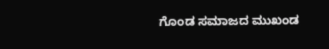ಗೊಂಡ ಸಮಾಜದ ಮುಖಂಡ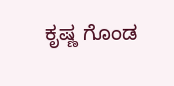ಕೃಷ್ಣ ಗೊಂಡ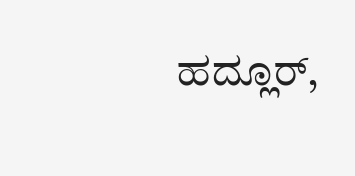ಹದ್ಲೂರ್,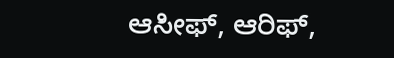ಆಸೀಫ್, ಆರಿಫ್,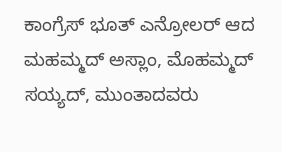ಕಾಂಗ್ರೆಸ್ ಭೂತ್ ಎನ್ರೋಲರ್ ಆದ ಮಹಮ್ಮದ್ ಅಸ್ಲಾಂ, ಮೊಹಮ್ಮದ್ ಸಯ್ಯದ್, ಮುಂತಾದವರು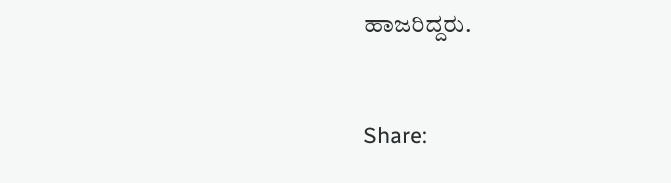ಹಾಜರಿದ್ದರು.


Share: